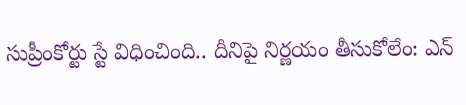సుప్రీంకోర్టు స్టే విధించింది.. దీనిపై నిర్ణయం తీసుకోలేం: ఎన్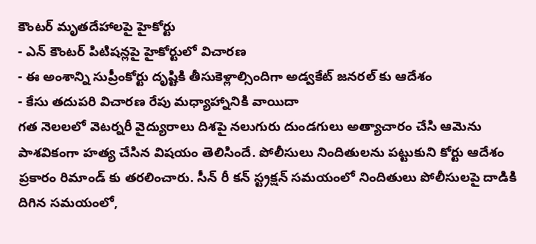కౌంటర్ మృతదేహాలపై హైకోర్టు
- ఎన్ కౌంటర్ పిటిషన్లపై హైకోర్టులో విచారణ
- ఈ అంశాన్ని సుప్రీంకోర్టు దృష్టికి తీసుకెళ్లాల్సిందిగా అడ్వకేట్ జనరల్ కు ఆదేశం
- కేసు తదుపరి విచారణ రేపు మధ్యాహ్నానికి వాయిదా
గత నెలలలో వెటర్నరీ వైద్యురాలు దిశపై నలుగురు దుండగులు అత్యాచారం చేసి ఆమెను పాశవికంగా హత్య చేసిన విషయం తెలిసిందే. పోలీసులు నిందితులను పట్టుకుని కోర్టు ఆదేశం ప్రకారం రిమాండ్ కు తరలించారు. సీన్ రీ కన్ స్ట్రక్షన్ సమయంలో నిందితులు పోలీసులపై దాడికి దిగిన సమయంలో,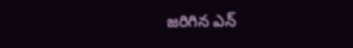జరిగిన ఎన్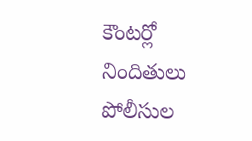కౌంటర్లో నిందితులు పోలీసుల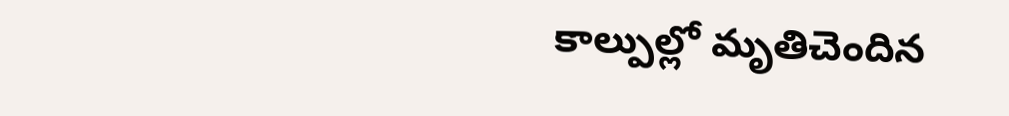కాల్పుల్లో మృతిచెందిన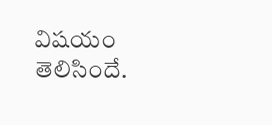విషయం తెలిసిందే.